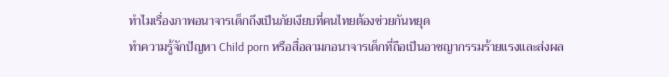ทำไมเรื่องภาพอนาจารเด็กถึงเป็นภัยเงียบที่คนไทยต้องช่วยกันหยุด
ทำความรู้จักปัญหา Child porn หรือสื่อลามกอนาจารเด็กที่ถือเป็นอาชญากรรมร้ายแรงและส่งผล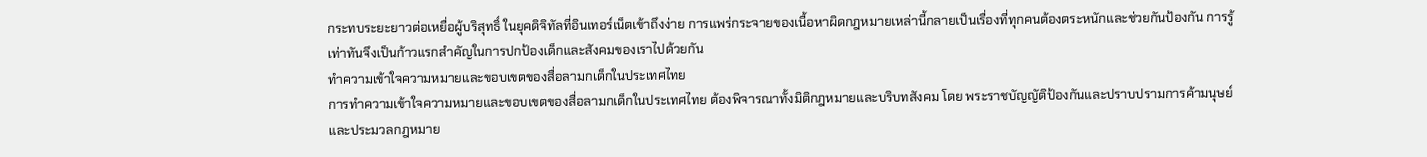กระทบระยะยาวต่อเหยื่อผู้บริสุทธิ์ ในยุคดิจิทัลที่อินเทอร์เน็ตเข้าถึงง่าย การแพร่กระจายของเนื้อหาผิดกฎหมายเหล่านี้กลายเป็นเรื่องที่ทุกคนต้องตระหนักและช่วยกันป้องกัน การรู้เท่าทันจึงเป็นก้าวแรกสำคัญในการปกป้องเด็กและสังคมของเราไปด้วยกัน
ทำความเข้าใจความหมายและขอบเขตของสื่อลามกเด็กในประเทศไทย
การทำความเข้าใจความหมายและขอบเขตของสื่อลามกเด็กในประเทศไทย ต้องพิจารณาทั้งมิติกฎหมายและบริบทสังคม โดย พระราชบัญญัติป้องกันและปราบปรามการค้ามนุษย์ และประมวลกฎหมาย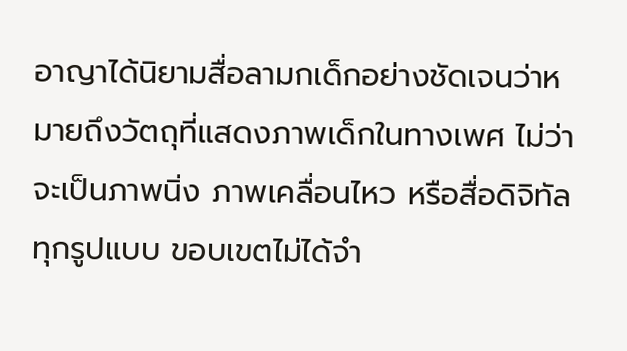อาญาได้นิยามสื่อลามกเด็กอย่างชัดเจนว่าหมายถึงวัตถุที่แสดงภาพเด็กในทางเพศ ไม่ว่าจะเป็นภาพนิ่ง ภาพเคลื่อนไหว หรือสื่อดิจิทัลทุกรูปแบบ ขอบเขตไม่ได้จำ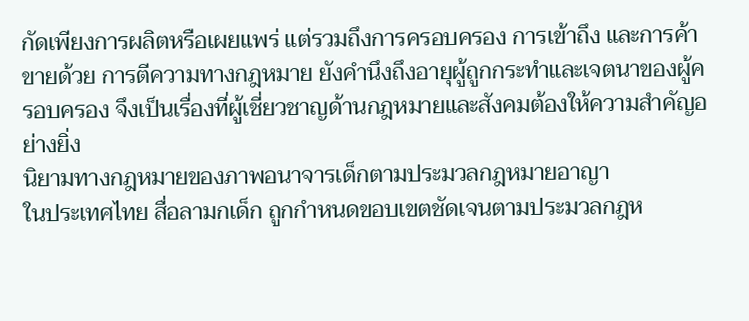กัดเพียงการผลิตหรือเผยแพร่ แต่รวมถึงการครอบครอง การเข้าถึง และการค้าขายด้วย การตีความทางกฎหมาย ยังคำนึงถึงอายุผู้ถูกกระทำและเจตนาของผู้ครอบครอง จึงเป็นเรื่องที่ผู้เชี่ยวชาญด้านกฎหมายและสังคมต้องให้ความสำคัญอย่างยิ่ง
นิยามทางกฎหมายของภาพอนาจารเด็กตามประมวลกฎหมายอาญา
ในประเทศไทย สื่อลามกเด็ก ถูกกำหนดขอบเขตชัดเจนตามประมวลกฎห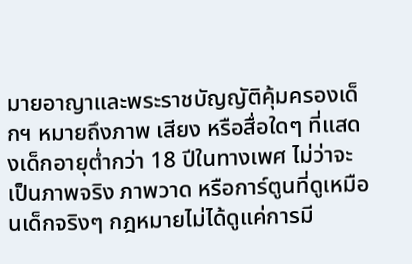มายอาญาและพระราชบัญญัติคุ้มครองเด็กฯ หมายถึงภาพ เสียง หรือสื่อใดๆ ที่แสดงเด็กอายุต่ำกว่า 18 ปีในทางเพศ ไม่ว่าจะเป็นภาพจริง ภาพวาด หรือการ์ตูนที่ดูเหมือนเด็กจริงๆ กฎหมายไม่ได้ดูแค่การมี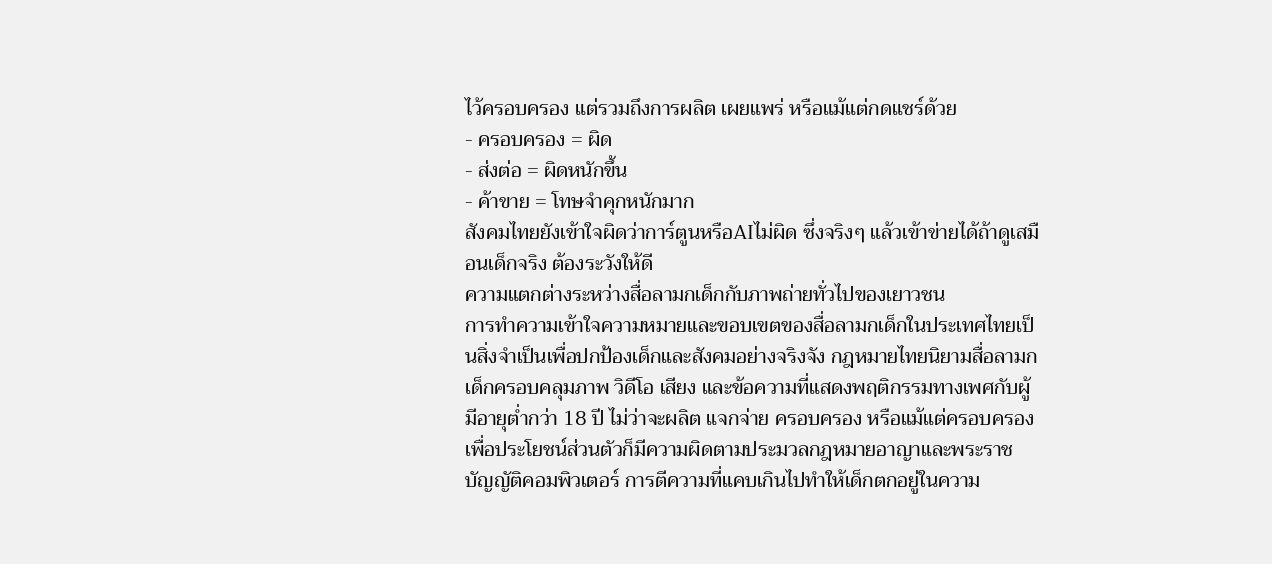ไว้ครอบครอง แต่รวมถึงการผลิต เผยแพร่ หรือแม้แต่กดแชร์ด้วย
- ครอบครอง = ผิด
- ส่งต่อ = ผิดหนักขึ้น
- ค้าขาย = โทษจำคุกหนักมาก
สังคมไทยยังเข้าใจผิดว่าการ์ตูนหรือAIไม่ผิด ซึ่งจริงๆ แล้วเข้าข่ายได้ถ้าดูเสมือนเด็กจริง ต้องระวังให้ดี
ความแตกต่างระหว่างสื่อลามกเด็กกับภาพถ่ายทั่วไปของเยาวชน
การทำความเข้าใจความหมายและขอบเขตของสื่อลามกเด็กในประเทศไทยเป็นสิ่งจำเป็นเพื่อปกป้องเด็กและสังคมอย่างจริงจัง กฎหมายไทยนิยามสื่อลามกเด็กครอบคลุมภาพ วิดีโอ เสียง และข้อความที่แสดงพฤติกรรมทางเพศกับผู้มีอายุต่ำกว่า 18 ปี ไม่ว่าจะผลิต แจกจ่าย ครอบครอง หรือแม้แต่ครอบครองเพื่อประโยชน์ส่วนตัวก็มีความผิดตามประมวลกฎหมายอาญาและพระราชบัญญัติคอมพิวเตอร์ การตีความที่แคบเกินไปทำให้เด็กตกอยู่ในความ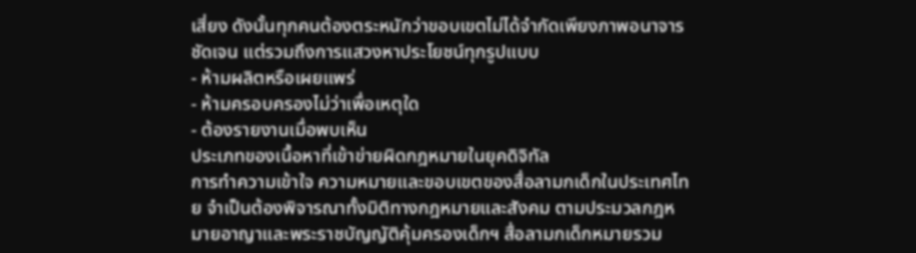เสี่ยง ดังนั้นทุกคนต้องตระหนักว่าขอบเขตไม่ได้จำกัดเพียงภาพอนาจารชัดเจน แต่รวมถึงการแสวงหาประโยชน์ทุกรูปแบบ
- ห้ามผลิตหรือเผยแพร่
- ห้ามครอบครองไม่ว่าเพื่อเหตุใด
- ต้องรายงานเมื่อพบเห็น
ประเภทของเนื้อหาที่เข้าข่ายผิดกฎหมายในยุคดิจิทัล
การทำความเข้าใจ ความหมายและขอบเขตของสื่อลามกเด็กในประเทศไทย จำเป็นต้องพิจารณาทั้งมิติทางกฎหมายและสังคม ตามประมวลกฎหมายอาญาและพระราชบัญญัติคุ้มครองเด็กฯ สื่อลามกเด็กหมายรวม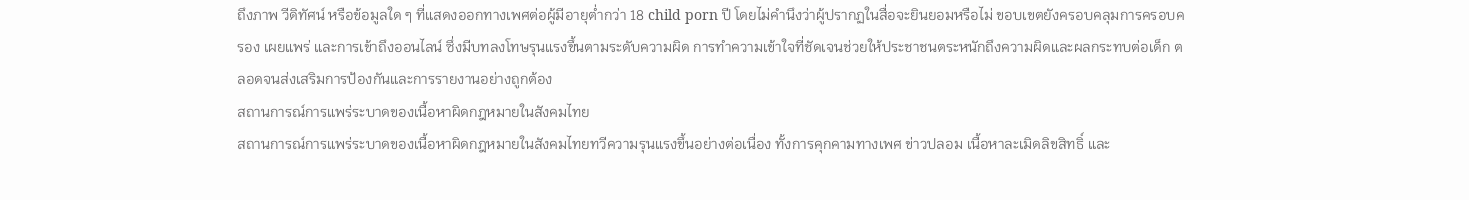ถึงภาพ วีดิทัศน์ หรือข้อมูลใด ๆ ที่แสดงออกทางเพศต่อผู้มีอายุต่ำกว่า 18 child porn ปี โดยไม่คำนึงว่าผู้ปรากฏในสื่อจะยินยอมหรือไม่ ขอบเขตยังครอบคลุมการครอบครอง เผยแพร่ และการเข้าถึงออนไลน์ ซึ่งมีบทลงโทษรุนแรงขึ้นตามระดับความผิด การทำความเข้าใจที่ชัดเจนช่วยให้ประชาชนตระหนักถึงความผิดและผลกระทบต่อเด็ก ตลอดจนส่งเสริมการป้องกันและการรายงานอย่างถูกต้อง
สถานการณ์การแพร่ระบาดของเนื้อหาผิดกฎหมายในสังคมไทย
สถานการณ์การแพร่ระบาดของเนื้อหาผิดกฎหมายในสังคมไทยทวีความรุนแรงขึ้นอย่างต่อเนื่อง ทั้งการคุกคามทางเพศ ข่าวปลอม เนื้อหาละเมิดลิขสิทธิ์ และ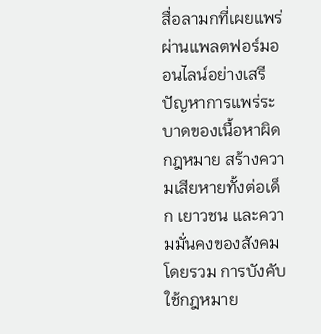สื่อลามกที่เผยแพร่ผ่านแพลตฟอร์มออนไลน์อย่างเสรี ปัญหาการแพร่ระบาดของเนื้อหาผิดกฎหมาย สร้างความเสียหายทั้งต่อเด็ก เยาวชน และความมั่นคงของสังคมโดยรวม การบังคับใช้กฎหมาย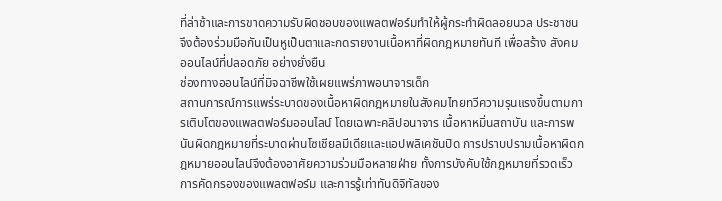ที่ล่าช้าและการขาดความรับผิดชอบของแพลตฟอร์มทำให้ผู้กระทำผิดลอยนวล ประชาชนจึงต้องร่วมมือกันเป็นหูเป็นตาและกดรายงานเนื้อหาที่ผิดกฎหมายทันที เพื่อสร้าง สังคมออนไลน์ที่ปลอดภัย อย่างยั่งยืน
ช่องทางออนไลน์ที่มิจฉาชีพใช้เผยแพร่ภาพอนาจารเด็ก
สถานการณ์การแพร่ระบาดของเนื้อหาผิดกฎหมายในสังคมไทยทวีความรุนแรงขึ้นตามการเติบโตของแพลตฟอร์มออนไลน์ โดยเฉพาะคลิปอนาจาร เนื้อหาหมิ่นสถาบัน และการพนันผิดกฎหมายที่ระบาดผ่านโซเชียลมีเดียและแอปพลิเคชันปิด การปราบปรามเนื้อหาผิดกฎหมายออนไลน์จึงต้องอาศัยความร่วมมือหลายฝ่าย ทั้งการบังคับใช้กฎหมายที่รวดเร็ว การคัดกรองของแพลตฟอร์ม และการรู้เท่าทันดิจิทัลของ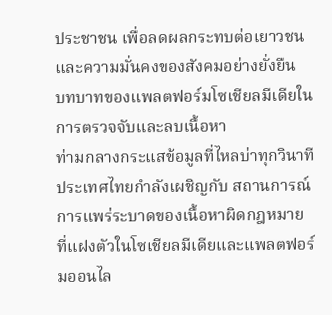ประชาชน เพื่อลดผลกระทบต่อเยาวชนและความมั่นคงของสังคมอย่างยั่งยืน
บทบาทของแพลตฟอร์มโซเชียลมีเดียในการตรวจจับและลบเนื้อหา
ท่ามกลางกระแสข้อมูลที่ไหลบ่าทุกวินาที ประเทศไทยกำลังเผชิญกับ สถานการณ์การแพร่ระบาดของเนื้อหาผิดกฎหมาย ที่แฝงตัวในโซเชียลมีเดียและแพลตฟอร์มออนไล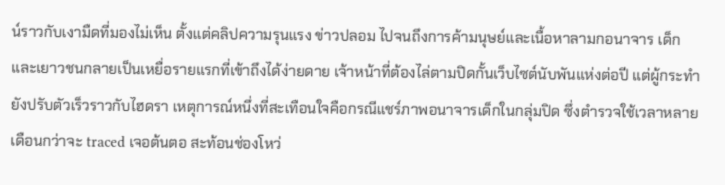น์ราวกับเงามืดที่มองไม่เห็น ตั้งแต่คลิปความรุนแรง ข่าวปลอม ไปจนถึงการค้ามนุษย์และเนื้อหาลามกอนาจาร เด็กและเยาวชนกลายเป็นเหยื่อรายแรกที่เข้าถึงได้ง่ายดาย เจ้าหน้าที่ต้องไล่ตามปิดกั้นเว็บไซต์นับพันแห่งต่อปี แต่ผู้กระทำยังปรับตัวเร็วราวกับไฮดรา เหตุการณ์หนึ่งที่สะเทือนใจคือกรณีแชร์ภาพอนาจารเด็กในกลุ่มปิด ซึ่งตำรวจใช้เวลาหลายเดือนกว่าจะ traced เจอต้นตอ สะท้อนช่องโหว่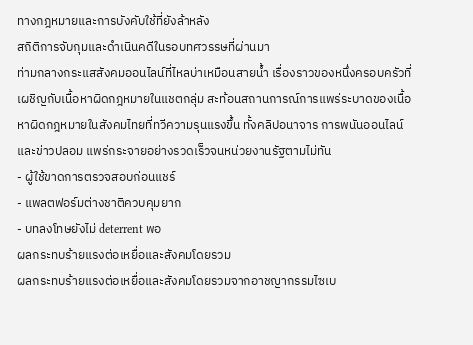ทางกฎหมายและการบังคับใช้ที่ยังล้าหลัง
สถิติการจับกุมและดำเนินคดีในรอบทศวรรษที่ผ่านมา
ท่ามกลางกระแสสังคมออนไลน์ที่ไหลบ่าเหมือนสายน้ำ เรื่องราวของหนึ่งครอบครัวที่เผชิญกับเนื้อหาผิดกฎหมายในแชตกลุ่ม สะท้อนสถานการณ์การแพร่ระบาดของเนื้อหาผิดกฎหมายในสังคมไทยที่ทวีความรุนแรงขึ้น ทั้งคลิปอนาจาร การพนันออนไลน์ และข่าวปลอม แพร่กระจายอย่างรวดเร็วจนหน่วยงานรัฐตามไม่ทัน
- ผู้ใช้ขาดการตรวจสอบก่อนแชร์
- แพลตฟอร์มต่างชาติควบคุมยาก
- บทลงโทษยังไม่ deterrent พอ
ผลกระทบร้ายแรงต่อเหยื่อและสังคมโดยรวม
ผลกระทบร้ายแรงต่อเหยื่อและสังคมโดยรวมจากอาชญากรรมไซเบ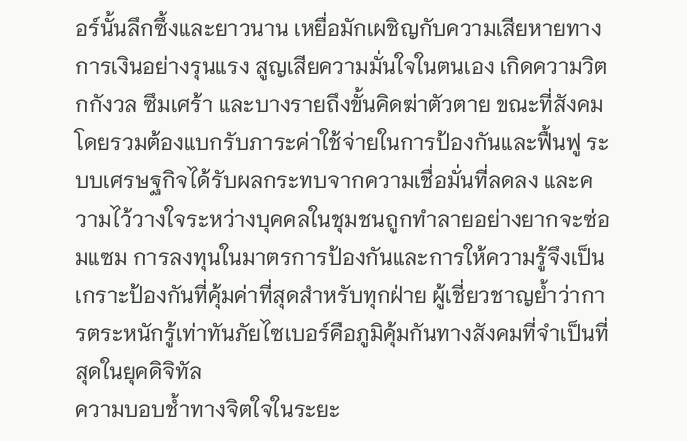อร์นั้นลึกซึ้งและยาวนาน เหยื่อมักเผชิญกับความเสียหายทางการเงินอย่างรุนแรง สูญเสียความมั่นใจในตนเอง เกิดความวิตกกังวล ซึมเศร้า และบางรายถึงขั้นคิดฆ่าตัวตาย ขณะที่สังคมโดยรวมต้องแบกรับภาระค่าใช้จ่ายในการป้องกันและฟื้นฟู ระบบเศรษฐกิจได้รับผลกระทบจากความเชื่อมั่นที่ลดลง และความไว้วางใจระหว่างบุคคลในชุมชนถูกทำลายอย่างยากจะซ่อมแซม การลงทุนในมาตรการป้องกันและการให้ความรู้จึงเป็นเกราะป้องกันที่คุ้มค่าที่สุดสำหรับทุกฝ่าย ผู้เชี่ยวชาญย้ำว่าการตระหนักรู้เท่าทันภัยไซเบอร์คือภูมิคุ้มกันทางสังคมที่จำเป็นที่สุดในยุคดิจิทัล
ความบอบช้ำทางจิตใจในระยะ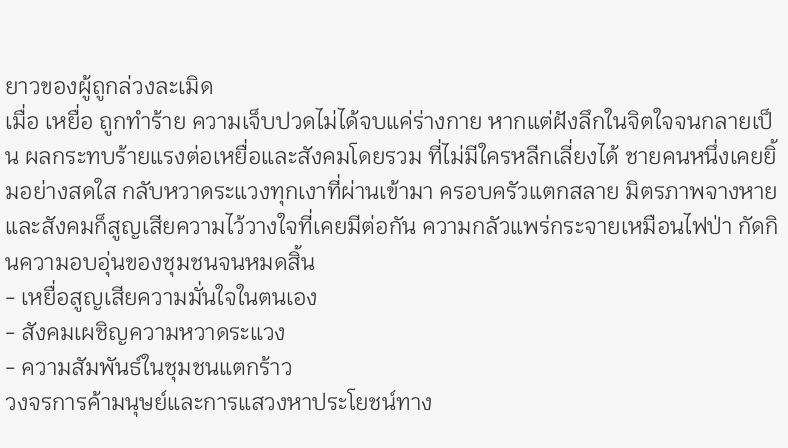ยาวของผู้ถูกล่วงละเมิด
เมื่อ เหยื่อ ถูกทำร้าย ความเจ็บปวดไม่ได้จบแค่ร่างกาย หากแต่ฝังลึกในจิตใจจนกลายเป็น ผลกระทบร้ายแรงต่อเหยื่อและสังคมโดยรวม ที่ไม่มีใครหลีกเลี่ยงได้ ชายคนหนึ่งเคยยิ้มอย่างสดใส กลับหวาดระแวงทุกเงาที่ผ่านเข้ามา ครอบครัวแตกสลาย มิตรภาพจางหาย และสังคมก็สูญเสียความไว้วางใจที่เคยมีต่อกัน ความกลัวแพร่กระจายเหมือนไฟป่า กัดกินความอบอุ่นของชุมชนจนหมดสิ้น
- เหยื่อสูญเสียความมั่นใจในตนเอง
- สังคมเผชิญความหวาดระแวง
- ความสัมพันธ์ในชุมชนแตกร้าว
วงจรการค้ามนุษย์และการแสวงหาประโยชน์ทาง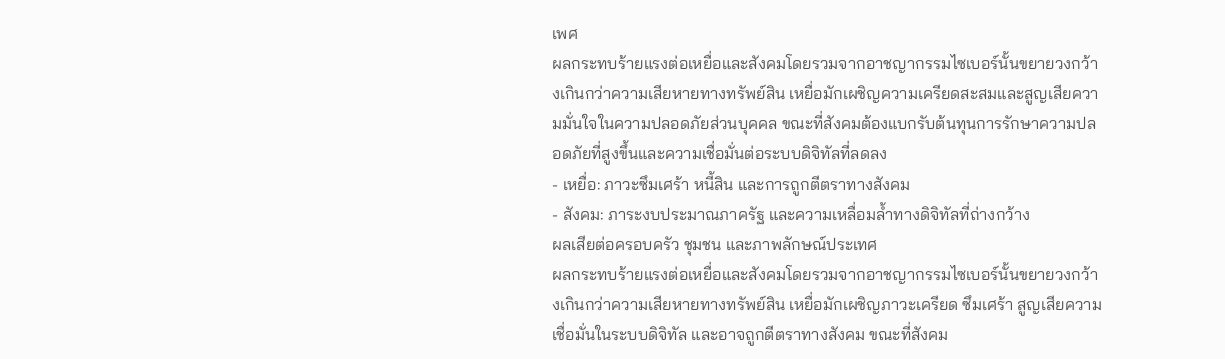เพศ
ผลกระทบร้ายแรงต่อเหยื่อและสังคมโดยรวมจากอาชญากรรมไซเบอร์นั้นขยายวงกว้างเกินกว่าความเสียหายทางทรัพย์สิน เหยื่อมักเผชิญความเครียดสะสมและสูญเสียความมั่นใจในความปลอดภัยส่วนบุคคล ขณะที่สังคมต้องแบกรับต้นทุนการรักษาความปลอดภัยที่สูงขึ้นและความเชื่อมั่นต่อระบบดิจิทัลที่ลดลง
- เหยื่อ: ภาวะซึมเศร้า หนี้สิน และการถูกตีตราทางสังคม
- สังคม: ภาระงบประมาณภาครัฐ และความเหลื่อมล้ำทางดิจิทัลที่ถ่างกว้าง
ผลเสียต่อครอบครัว ชุมชน และภาพลักษณ์ประเทศ
ผลกระทบร้ายแรงต่อเหยื่อและสังคมโดยรวมจากอาชญากรรมไซเบอร์นั้นขยายวงกว้างเกินกว่าความเสียหายทางทรัพย์สิน เหยื่อมักเผชิญภาวะเครียด ซึมเศร้า สูญเสียความเชื่อมั่นในระบบดิจิทัล และอาจถูกตีตราทางสังคม ขณะที่สังคม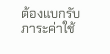ต้องแบกรับภาระค่าใช้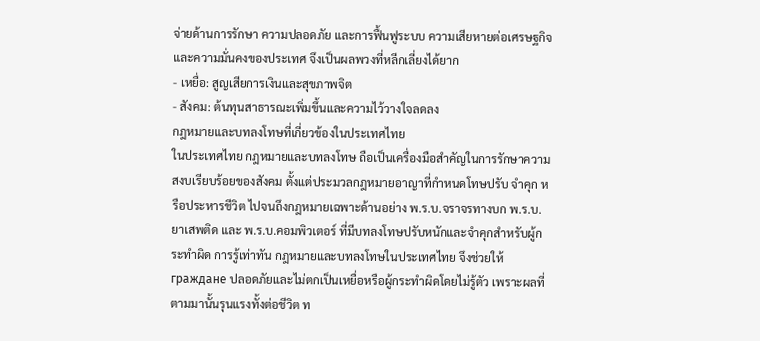จ่ายด้านการรักษา ความปลอดภัย และการฟื้นฟูระบบ ความเสียหายต่อเศรษฐกิจและความมั่นคงของประเทศ จึงเป็นผลพวงที่หลีกเลี่ยงได้ยาก
- เหยื่อ: สูญเสียการเงินและสุขภาพจิต
- สังคม: ต้นทุนสาธารณะเพิ่มขึ้นและความไว้วางใจลดลง
กฎหมายและบทลงโทษที่เกี่ยวข้องในประเทศไทย
ในประเทศไทย กฎหมายและบทลงโทษ ถือเป็นเครื่องมือสำคัญในการรักษาความสงบเรียบร้อยของสังคม ตั้งแต่ประมวลกฎหมายอาญาที่กำหนดโทษปรับ จำคุก หรือประหารชีวิต ไปจนถึงกฎหมายเฉพาะด้านอย่าง พ.ร.บ.จราจรทางบก พ.ร.บ.ยาเสพติด และ พ.ร.บ.คอมพิวเตอร์ ที่มีบทลงโทษปรับหนักและจำคุกสำหรับผู้กระทำผิด การรู้เท่าทัน กฎหมายและบทลงโทษในประเทศไทย จึงช่วยให้ граждане ปลอดภัยและไม่ตกเป็นเหยื่อหรือผู้กระทำผิดโดยไม่รู้ตัว เพราะผลที่ตามมานั้นรุนแรงทั้งต่อชีวิต ท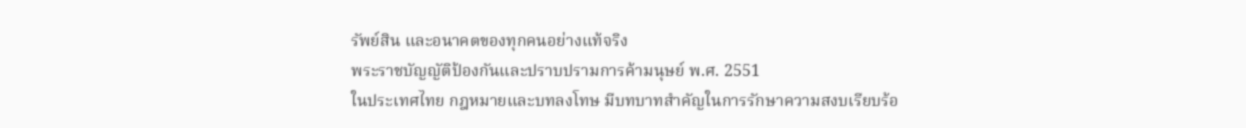รัพย์สิน และอนาคตของทุกคนอย่างแท้จริง
พระราชบัญญัติป้องกันและปราบปรามการค้ามนุษย์ พ.ศ. 2551
ในประเทศไทย กฎหมายและบทลงโทษ มีบทบาทสำคัญในการรักษาความสงบเรียบร้อ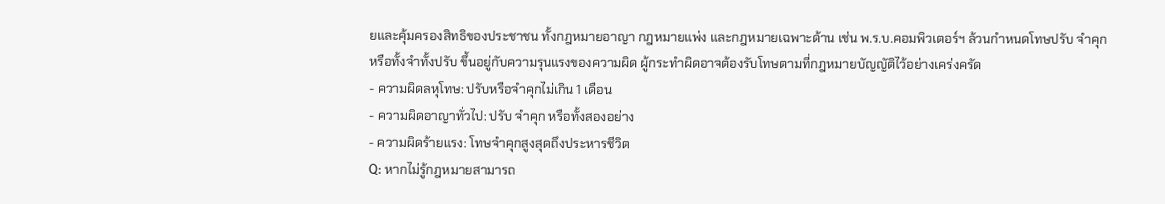ยและคุ้มครองสิทธิของประชาชน ทั้งกฎหมายอาญา กฎหมายแพ่ง และกฎหมายเฉพาะด้าน เช่น พ.ร.บ.คอมพิวเตอร์ฯ ล้วนกำหนดโทษปรับ จำคุก หรือทั้งจำทั้งปรับ ขึ้นอยู่กับความรุนแรงของความผิด ผู้กระทำผิดอาจต้องรับโทษตามที่กฎหมายบัญญัติไว้อย่างเคร่งครัด
- ความผิดลหุโทษ: ปรับหรือจำคุกไม่เกิน 1 เดือน
- ความผิดอาญาทั่วไป: ปรับ จำคุก หรือทั้งสองอย่าง
- ความผิดร้ายแรง: โทษจำคุกสูงสุดถึงประหารชีวิต
Q: หากไม่รู้กฎหมายสามารถ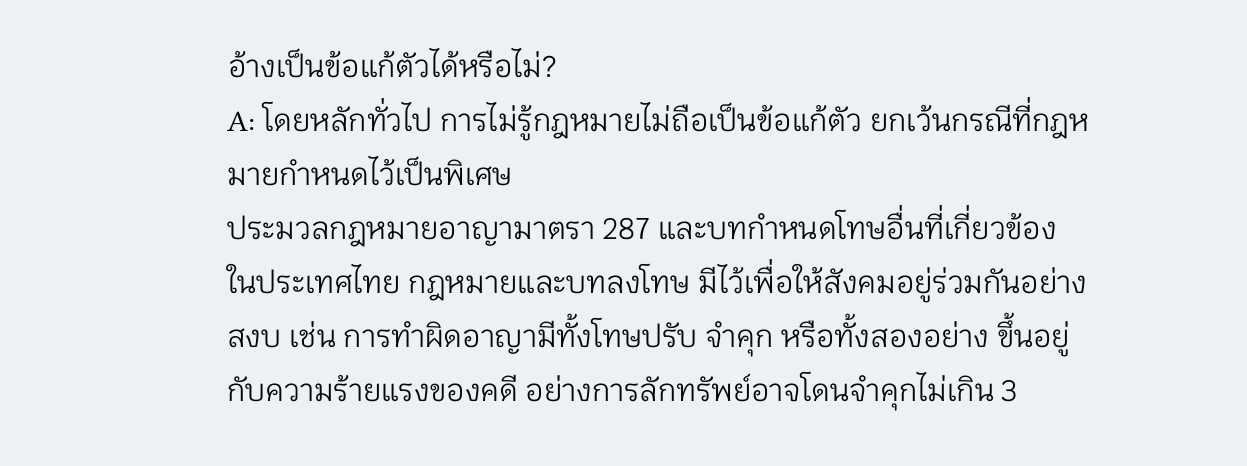อ้างเป็นข้อแก้ตัวได้หรือไม่?
A: โดยหลักทั่วไป การไม่รู้กฎหมายไม่ถือเป็นข้อแก้ตัว ยกเว้นกรณีที่กฎหมายกำหนดไว้เป็นพิเศษ
ประมวลกฎหมายอาญามาตรา 287 และบทกำหนดโทษอื่นที่เกี่ยวข้อง
ในประเทศไทย กฎหมายและบทลงโทษ มีไว้เพื่อให้สังคมอยู่ร่วมกันอย่างสงบ เช่น การทำผิดอาญามีทั้งโทษปรับ จำคุก หรือทั้งสองอย่าง ขึ้นอยู่กับความร้ายแรงของคดี อย่างการลักทรัพย์อาจโดนจำคุกไม่เกิน 3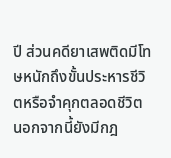ปี ส่วนคดียาเสพติดมีโทษหนักถึงขั้นประหารชีวิตหรือจำคุกตลอดชีวิต นอกจากนี้ยังมีกฎ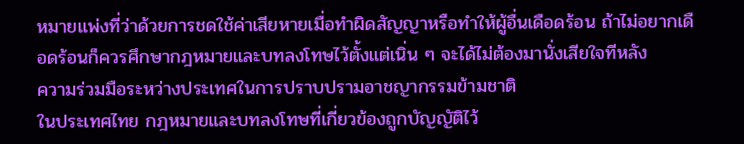หมายแพ่งที่ว่าด้วยการชดใช้ค่าเสียหายเมื่อทำผิดสัญญาหรือทำให้ผู้อื่นเดือดร้อน ถ้าไม่อยากเดือดร้อนก็ควรศึกษากฎหมายและบทลงโทษไว้ตั้งแต่เนิ่น ๆ จะได้ไม่ต้องมานั่งเสียใจทีหลัง
ความร่วมมือระหว่างประเทศในการปราบปรามอาชญากรรมข้ามชาติ
ในประเทศไทย กฎหมายและบทลงโทษที่เกี่ยวข้องถูกบัญญัติไว้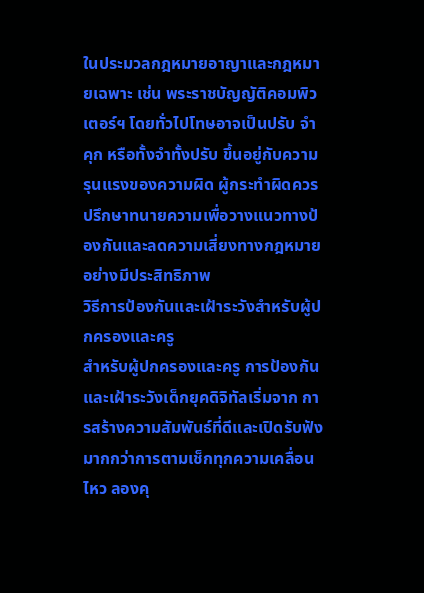ในประมวลกฎหมายอาญาและกฎหมายเฉพาะ เช่น พระราชบัญญัติคอมพิวเตอร์ฯ โดยทั่วไปโทษอาจเป็นปรับ จำคุก หรือทั้งจำทั้งปรับ ขึ้นอยู่กับความรุนแรงของความผิด ผู้กระทำผิดควรปรึกษาทนายความเพื่อวางแนวทางป้องกันและลดความเสี่ยงทางกฎหมายอย่างมีประสิทธิภาพ
วิธีการป้องกันและเฝ้าระวังสำหรับผู้ปกครองและครู
สำหรับผู้ปกครองและครู การป้องกันและเฝ้าระวังเด็กยุคดิจิทัลเริ่มจาก การสร้างความสัมพันธ์ที่ดีและเปิดรับฟัง มากกว่าการตามเช็กทุกความเคลื่อนไหว ลองคุ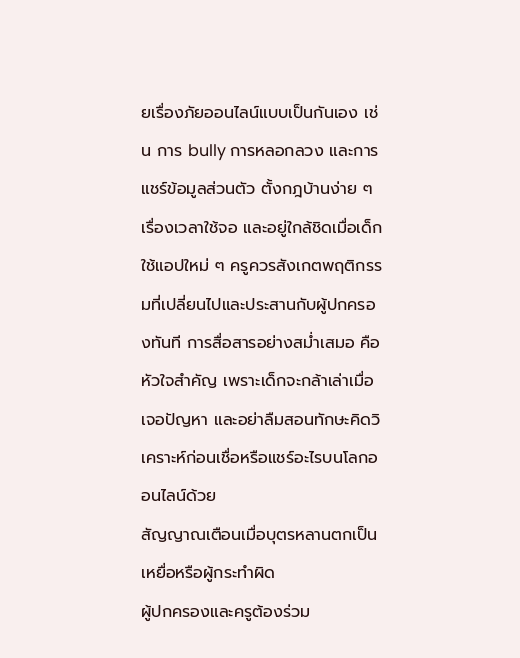ยเรื่องภัยออนไลน์แบบเป็นกันเอง เช่น การ bully การหลอกลวง และการแชร์ข้อมูลส่วนตัว ตั้งกฎบ้านง่าย ๆ เรื่องเวลาใช้จอ และอยู่ใกล้ชิดเมื่อเด็กใช้แอปใหม่ ๆ ครูควรสังเกตพฤติกรรมที่เปลี่ยนไปและประสานกับผู้ปกครองทันที การสื่อสารอย่างสม่ำเสมอ คือหัวใจสำคัญ เพราะเด็กจะกล้าเล่าเมื่อเจอปัญหา และอย่าลืมสอนทักษะคิดวิเคราะห์ก่อนเชื่อหรือแชร์อะไรบนโลกออนไลน์ด้วย
สัญญาณเตือนเมื่อบุตรหลานตกเป็นเหยื่อหรือผู้กระทำผิด
ผู้ปกครองและครูต้องร่วม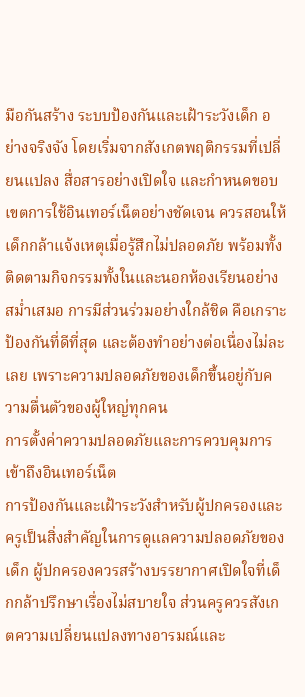มือกันสร้าง ระบบป้องกันและเฝ้าระวังเด็ก อย่างจริงจัง โดยเริ่มจากสังเกตพฤติกรรมที่เปลี่ยนแปลง สื่อสารอย่างเปิดใจ และกำหนดขอบเขตการใช้อินเทอร์เน็ตอย่างชัดเจน ควรสอนให้เด็กกล้าแจ้งเหตุเมื่อรู้สึกไม่ปลอดภัย พร้อมทั้งติดตามกิจกรรมทั้งในและนอกห้องเรียนอย่างสม่ำเสมอ การมีส่วนร่วมอย่างใกล้ชิด คือเกราะป้องกันที่ดีที่สุด และต้องทำอย่างต่อเนื่องไม่ละเลย เพราะความปลอดภัยของเด็กขึ้นอยู่กับความตื่นตัวของผู้ใหญ่ทุกคน
การตั้งค่าความปลอดภัยและการควบคุมการเข้าถึงอินเทอร์เน็ต
การป้องกันและเฝ้าระวังสำหรับผู้ปกครองและครูเป็นสิ่งสำคัญในการดูแลความปลอดภัยของเด็ก ผู้ปกครองควรสร้างบรรยากาศเปิดใจที่เด็กกล้าปรึกษาเรื่องไม่สบายใจ ส่วนครูควรสังเกตความเปลี่ยนแปลงทางอารมณ์และ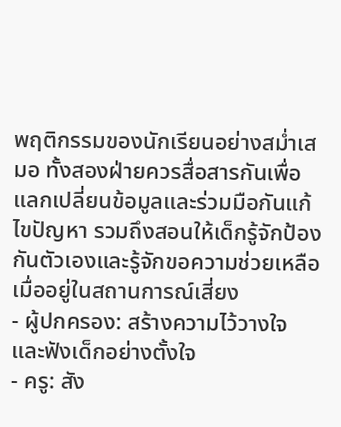พฤติกรรมของนักเรียนอย่างสม่ำเสมอ ทั้งสองฝ่ายควรสื่อสารกันเพื่อแลกเปลี่ยนข้อมูลและร่วมมือกันแก้ไขปัญหา รวมถึงสอนให้เด็กรู้จักป้องกันตัวเองและรู้จักขอความช่วยเหลือเมื่ออยู่ในสถานการณ์เสี่ยง
- ผู้ปกครอง: สร้างความไว้วางใจและฟังเด็กอย่างตั้งใจ
- ครู: สัง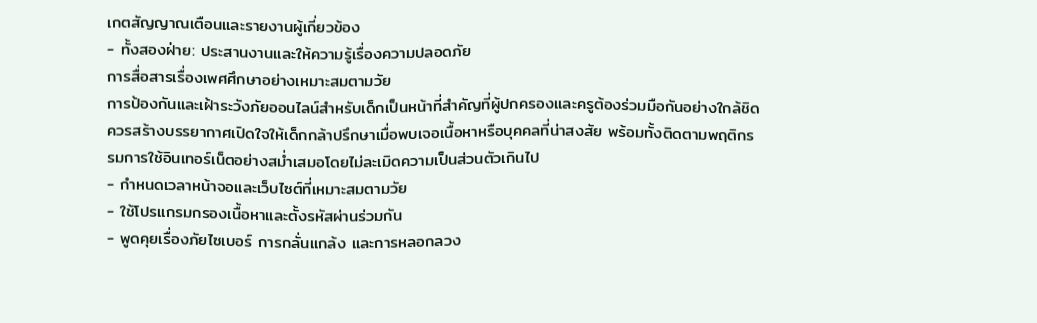เกตสัญญาณเตือนและรายงานผู้เกี่ยวข้อง
- ทั้งสองฝ่าย: ประสานงานและให้ความรู้เรื่องความปลอดภัย
การสื่อสารเรื่องเพศศึกษาอย่างเหมาะสมตามวัย
การป้องกันและเฝ้าระวังภัยออนไลน์สำหรับเด็กเป็นหน้าที่สำคัญที่ผู้ปกครองและครูต้องร่วมมือกันอย่างใกล้ชิด ควรสร้างบรรยากาศเปิดใจให้เด็กกล้าปรึกษาเมื่อพบเจอเนื้อหาหรือบุคคลที่น่าสงสัย พร้อมทั้งติดตามพฤติกรรมการใช้อินเทอร์เน็ตอย่างสม่ำเสมอโดยไม่ละเมิดความเป็นส่วนตัวเกินไป
- กำหนดเวลาหน้าจอและเว็บไซต์ที่เหมาะสมตามวัย
- ใช้โปรแกรมกรองเนื้อหาและตั้งรหัสผ่านร่วมกัน
- พูดคุยเรื่องภัยไซเบอร์ การกลั่นแกล้ง และการหลอกลวง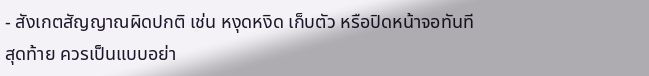- สังเกตสัญญาณผิดปกติ เช่น หงุดหงิด เก็บตัว หรือปิดหน้าจอทันที
สุดท้าย ควรเป็นแบบอย่า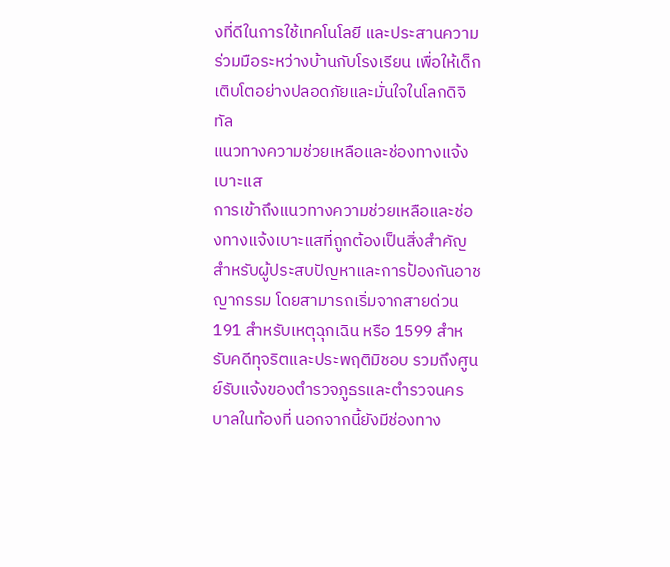งที่ดีในการใช้เทคโนโลยี และประสานความร่วมมือระหว่างบ้านกับโรงเรียน เพื่อให้เด็กเติบโตอย่างปลอดภัยและมั่นใจในโลกดิจิทัล
แนวทางความช่วยเหลือและช่องทางแจ้งเบาะแส
การเข้าถึงแนวทางความช่วยเหลือและช่องทางแจ้งเบาะแสที่ถูกต้องเป็นสิ่งสำคัญสำหรับผู้ประสบปัญหาและการป้องกันอาชญากรรม โดยสามารถเริ่มจากสายด่วน 191 สำหรับเหตุฉุกเฉิน หรือ 1599 สำหรับคดีทุจริตและประพฤติมิชอบ รวมถึงศูนย์รับแจ้งของตำรวจภูธรและตำรวจนครบาลในท้องที่ นอกจากนี้ยังมีช่องทาง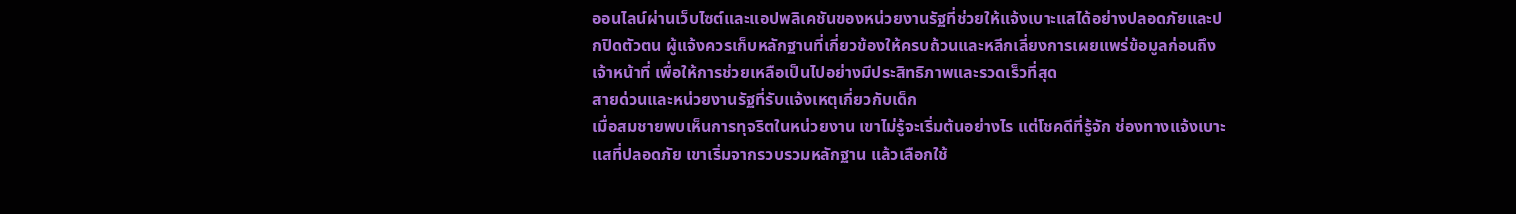ออนไลน์ผ่านเว็บไซต์และแอปพลิเคชันของหน่วยงานรัฐที่ช่วยให้แจ้งเบาะแสได้อย่างปลอดภัยและปกปิดตัวตน ผู้แจ้งควรเก็บหลักฐานที่เกี่ยวข้องให้ครบถ้วนและหลีกเลี่ยงการเผยแพร่ข้อมูลก่อนถึงเจ้าหน้าที่ เพื่อให้การช่วยเหลือเป็นไปอย่างมีประสิทธิภาพและรวดเร็วที่สุด
สายด่วนและหน่วยงานรัฐที่รับแจ้งเหตุเกี่ยวกับเด็ก
เมื่อสมชายพบเห็นการทุจริตในหน่วยงาน เขาไม่รู้จะเริ่มต้นอย่างไร แต่โชคดีที่รู้จัก ช่องทางแจ้งเบาะแสที่ปลอดภัย เขาเริ่มจากรวบรวมหลักฐาน แล้วเลือกใช้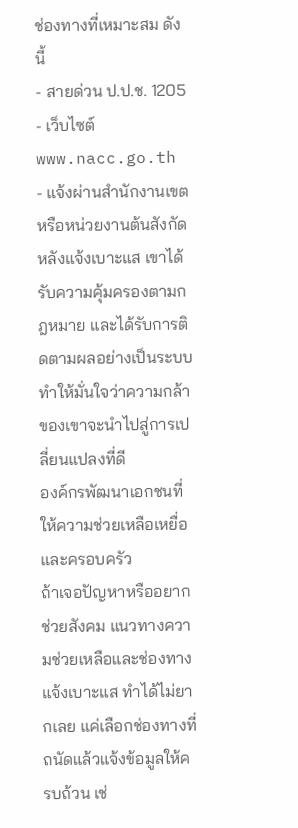ช่องทางที่เหมาะสม ดังนี้
- สายด่วน ป.ป.ช. 1205
- เว็บไซต์ www.nacc.go.th
- แจ้งผ่านสำนักงานเขตหรือหน่วยงานต้นสังกัด
หลังแจ้งเบาะแส เขาได้รับความคุ้มครองตามกฎหมาย และได้รับการติดตามผลอย่างเป็นระบบ ทำให้มั่นใจว่าความกล้าของเขาจะนำไปสู่การเปลี่ยนแปลงที่ดี
องค์กรพัฒนาเอกชนที่ให้ความช่วยเหลือเหยื่อและครอบครัว
ถ้าเจอปัญหาหรืออยากช่วยสังคม แนวทางความช่วยเหลือและช่องทางแจ้งเบาะแส ทำได้ไม่ยากเลย แค่เลือกช่องทางที่ถนัดแล้วแจ้งข้อมูลให้ครบถ้วน เช่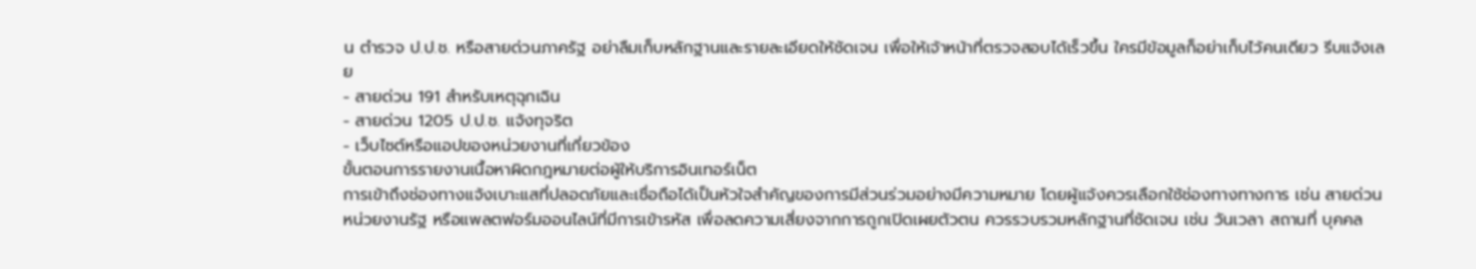น ตำรวจ ป.ป.ช. หรือสายด่วนภาครัฐ อย่าลืมเก็บหลักฐานและรายละเอียดให้ชัดเจน เพื่อให้เจ้าหน้าที่ตรวจสอบได้เร็วขึ้น ใครมีข้อมูลก็อย่าเก็บไว้คนเดียว รีบแจ้งเลย
- สายด่วน 191 สำหรับเหตุฉุกเฉิน
- สายด่วน 1205 ป.ป.ช. แจ้งทุจริต
- เว็บไซต์หรือแอปของหน่วยงานที่เกี่ยวข้อง
ขั้นตอนการรายงานเนื้อหาผิดกฎหมายต่อผู้ให้บริการอินเทอร์เน็ต
การเข้าถึงช่องทางแจ้งเบาะแสที่ปลอดภัยและเชื่อถือได้เป็นหัวใจสำคัญของการมีส่วนร่วมอย่างมีความหมาย โดยผู้แจ้งควรเลือกใช้ช่องทางทางการ เช่น สายด่วน หน่วยงานรัฐ หรือแพลตฟอร์มออนไลน์ที่มีการเข้ารหัส เพื่อลดความเสี่ยงจากการถูกเปิดเผยตัวตน ควรรวบรวมหลักฐานที่ชัดเจน เช่น วันเวลา สถานที่ บุคคล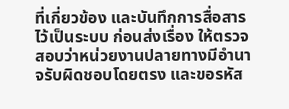ที่เกี่ยวข้อง และบันทึกการสื่อสารไว้เป็นระบบ ก่อนส่งเรื่อง ให้ตรวจสอบว่าหน่วยงานปลายทางมีอำนาจรับผิดชอบโดยตรง และขอรหัส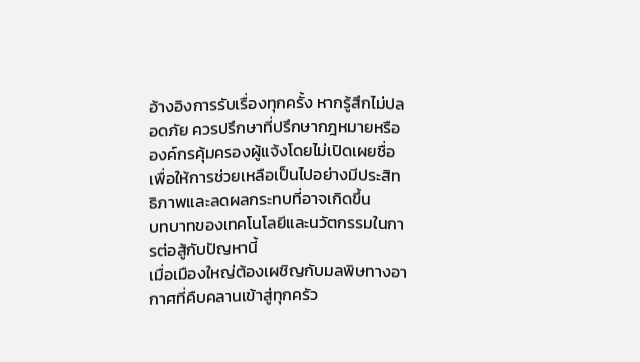อ้างอิงการรับเรื่องทุกครั้ง หากรู้สึกไม่ปลอดภัย ควรปรึกษาที่ปรึกษากฎหมายหรือองค์กรคุ้มครองผู้แจ้งโดยไม่เปิดเผยชื่อ เพื่อให้การช่วยเหลือเป็นไปอย่างมีประสิทธิภาพและลดผลกระทบที่อาจเกิดขึ้น
บทบาทของเทคโนโลยีและนวัตกรรมในการต่อสู้กับปัญหานี้
เมื่อเมืองใหญ่ต้องเผชิญกับมลพิษทางอากาศที่คืบคลานเข้าสู่ทุกครัว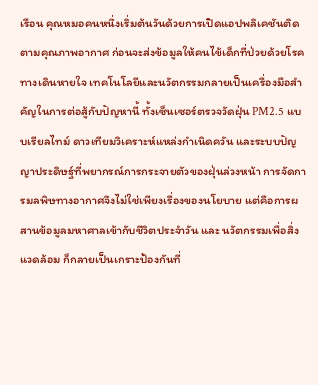เรือน คุณหมอคนหนึ่งเริ่มต้นวันด้วยการเปิดแอปพลิเคชันติดตามคุณภาพอากาศ ก่อนจะส่งข้อมูลให้คนไข้เด็กที่ป่วยด้วยโรคทางเดินหายใจ เทคโนโลยีและนวัตกรรมกลายเป็นเครื่องมือสำคัญในการต่อสู้กับปัญหานี้ ทั้งเซ็นเซอร์ตรวจวัดฝุ่น PM2.5 แบบเรียลไทม์ ดาวเทียมวิเคราะห์แหล่งกำเนิดควัน และระบบปัญญาประดิษฐ์ที่พยากรณ์การกระจายตัวของฝุ่นล่วงหน้า การจัดการมลพิษทางอากาศจึงไม่ใช่เพียงเรื่องของนโยบาย แต่คือการผสานข้อมูลมหาศาลเข้ากับชีวิตประจำวัน และ นวัตกรรมเพื่อสิ่งแวดล้อม ก็กลายเป็นเกราะป้องกันที่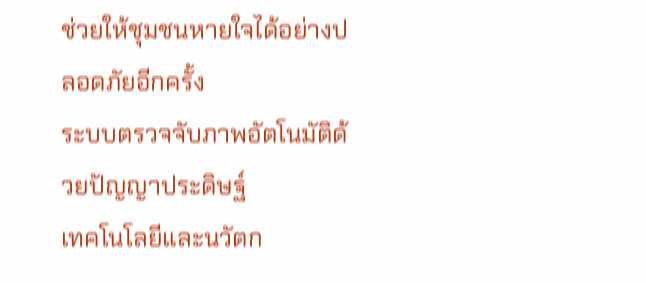ช่วยให้ชุมชนหายใจได้อย่างปลอดภัยอีกครั้ง
ระบบตรวจจับภาพอัตโนมัติด้วยปัญญาประดิษฐ์
เทคโนโลยีและนวัตก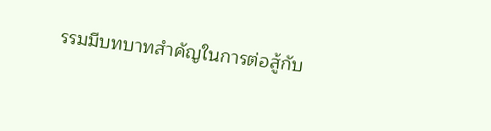รรมมีบทบาทสำคัญในการต่อสู้กับ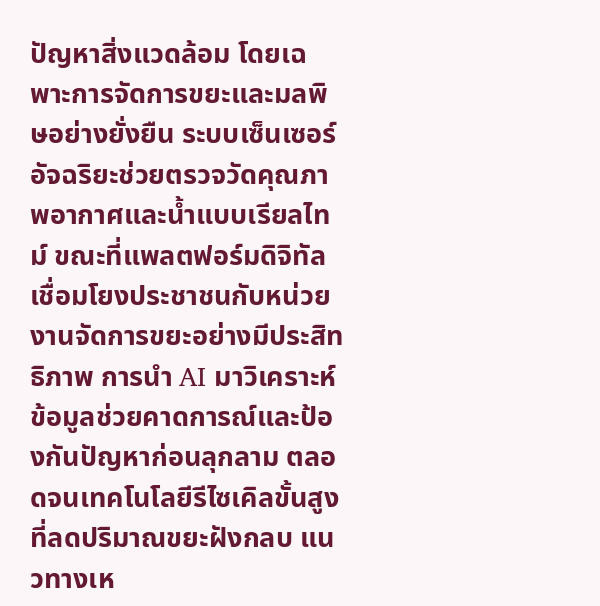ปัญหาสิ่งแวดล้อม โดยเฉพาะการจัดการขยะและมลพิษอย่างยั่งยืน ระบบเซ็นเซอร์อัจฉริยะช่วยตรวจวัดคุณภาพอากาศและน้ำแบบเรียลไทม์ ขณะที่แพลตฟอร์มดิจิทัลเชื่อมโยงประชาชนกับหน่วยงานจัดการขยะอย่างมีประสิทธิภาพ การนำ AI มาวิเคราะห์ข้อมูลช่วยคาดการณ์และป้องกันปัญหาก่อนลุกลาม ตลอดจนเทคโนโลยีรีไซเคิลขั้นสูงที่ลดปริมาณขยะฝังกลบ แนวทางเห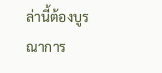ล่านี้ต้องบูรณาการ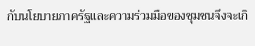กับนโยบายภาครัฐและความร่วมมือของชุมชนจึงจะเกิ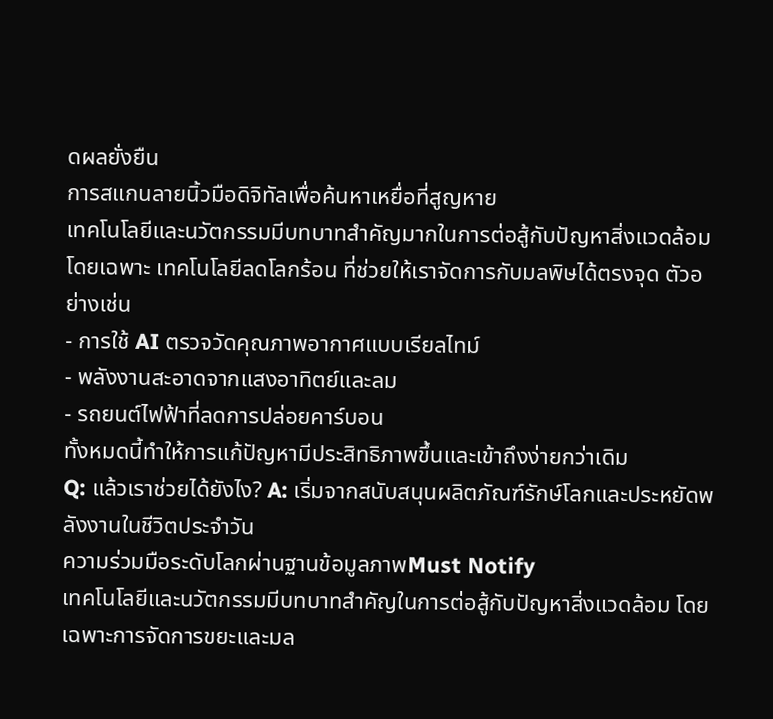ดผลยั่งยืน
การสแกนลายนิ้วมือดิจิทัลเพื่อค้นหาเหยื่อที่สูญหาย
เทคโนโลยีและนวัตกรรมมีบทบาทสำคัญมากในการต่อสู้กับปัญหาสิ่งแวดล้อม โดยเฉพาะ เทคโนโลยีลดโลกร้อน ที่ช่วยให้เราจัดการกับมลพิษได้ตรงจุด ตัวอย่างเช่น
- การใช้ AI ตรวจวัดคุณภาพอากาศแบบเรียลไทม์
- พลังงานสะอาดจากแสงอาทิตย์และลม
- รถยนต์ไฟฟ้าที่ลดการปล่อยคาร์บอน
ทั้งหมดนี้ทำให้การแก้ปัญหามีประสิทธิภาพขึ้นและเข้าถึงง่ายกว่าเดิม
Q: แล้วเราช่วยได้ยังไง? A: เริ่มจากสนับสนุนผลิตภัณฑ์รักษ์โลกและประหยัดพลังงานในชีวิตประจำวัน
ความร่วมมือระดับโลกผ่านฐานข้อมูลภาพMust Notify
เทคโนโลยีและนวัตกรรมมีบทบาทสำคัญในการต่อสู้กับปัญหาสิ่งแวดล้อม โดยเฉพาะการจัดการขยะและมล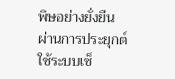พิษอย่างยั่งยืน ผ่านการประยุกต์ใช้ระบบเซ็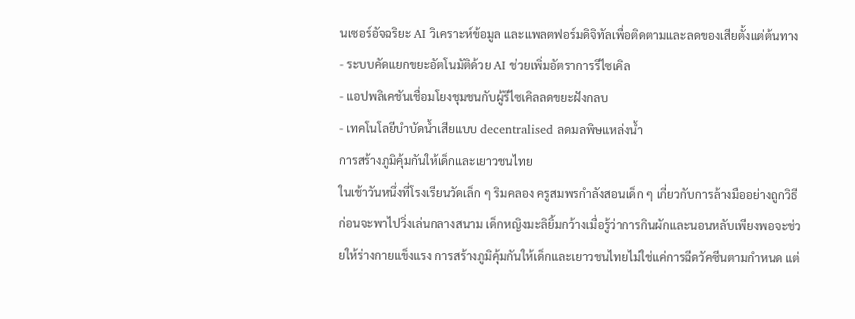นเซอร์อัจฉริยะ AI วิเคราะห์ข้อมูล และแพลตฟอร์มดิจิทัลเพื่อติดตามและลดของเสียตั้งแต่ต้นทาง
- ระบบคัดแยกขยะอัตโนมัติด้วย AI ช่วยเพิ่มอัตราการรีไซเคิล
- แอปพลิเคชันเชื่อมโยงชุมชนกับผู้รีไซเคิลลดขยะฝังกลบ
- เทคโนโลยีบำบัดน้ำเสียแบบ decentralised ลดมลพิษแหล่งน้ำ
การสร้างภูมิคุ้มกันให้เด็กและเยาวชนไทย
ในเช้าวันหนึ่งที่โรงเรียนวัดเล็ก ๆ ริมคลอง ครูสมพรกำลังสอนเด็ก ๆ เกี่ยวกับการล้างมืออย่างถูกวิธี ก่อนจะพาไปวิ่งเล่นกลางสนาม เด็กหญิงมะลิยิ้มกว้างเมื่อรู้ว่าการกินผักและนอนหลับเพียงพอจะช่วยให้ร่างกายแข็งแรง การสร้างภูมิคุ้มกันให้เด็กและเยาวชนไทยไม่ใช่แค่การฉีดวัคซีนตามกำหนด แต่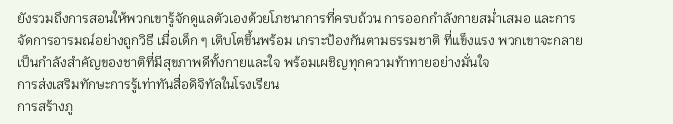ยังรวมถึงการสอนให้พวกเขารู้จักดูแลตัวเองด้วยโภชนาการที่ครบถ้วน การออกกำลังกายสม่ำเสมอ และการจัดการอารมณ์อย่างถูกวิธี เมื่อเด็ก ๆ เติบโตขึ้นพร้อม เกราะป้องกันตามธรรมชาติ ที่แข็งแรง พวกเขาจะกลายเป็นกำลังสำคัญของชาติที่มีสุขภาพดีทั้งกายและใจ พร้อมเผชิญทุกความท้าทายอย่างมั่นใจ
การส่งเสริมทักษะการรู้เท่าทันสื่อดิจิทัลในโรงเรียน
การสร้างภู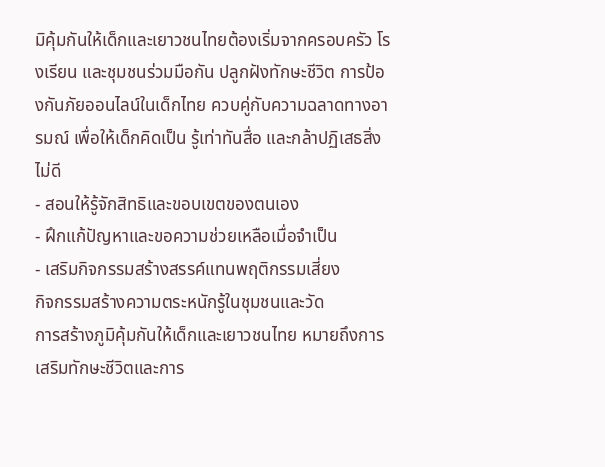มิคุ้มกันให้เด็กและเยาวชนไทยต้องเริ่มจากครอบครัว โรงเรียน และชุมชนร่วมมือกัน ปลูกฝังทักษะชีวิต การป้องกันภัยออนไลน์ในเด็กไทย ควบคู่กับความฉลาดทางอารมณ์ เพื่อให้เด็กคิดเป็น รู้เท่าทันสื่อ และกล้าปฏิเสธสิ่งไม่ดี
- สอนให้รู้จักสิทธิและขอบเขตของตนเอง
- ฝึกแก้ปัญหาและขอความช่วยเหลือเมื่อจำเป็น
- เสริมกิจกรรมสร้างสรรค์แทนพฤติกรรมเสี่ยง
กิจกรรมสร้างความตระหนักรู้ในชุมชนและวัด
การสร้างภูมิคุ้มกันให้เด็กและเยาวชนไทย หมายถึงการเสริมทักษะชีวิตและการ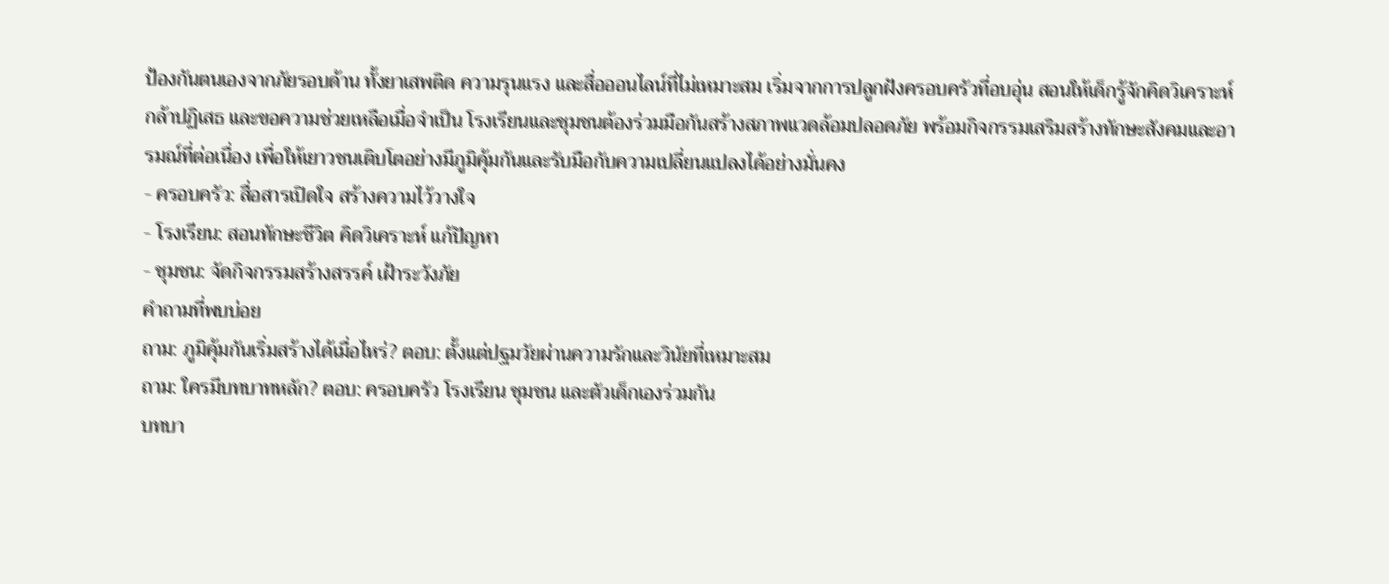ป้องกันตนเองจากภัยรอบด้าน ทั้งยาเสพติด ความรุนแรง และสื่อออนไลน์ที่ไม่เหมาะสม เริ่มจากการปลูกฝังครอบครัวที่อบอุ่น สอนให้เด็กรู้จักคิดวิเคราะห์ กล้าปฏิเสธ และขอความช่วยเหลือเมื่อจำเป็น โรงเรียนและชุมชนต้องร่วมมือกันสร้างสภาพแวดล้อมปลอดภัย พร้อมกิจกรรมเสริมสร้างทักษะสังคมและอารมณ์ที่ต่อเนื่อง เพื่อให้เยาวชนเติบโตอย่างมีภูมิคุ้มกันและรับมือกับความเปลี่ยนแปลงได้อย่างมั่นคง
- ครอบครัว: สื่อสารเปิดใจ สร้างความไว้วางใจ
- โรงเรียน: สอนทักษะชีวิต คิดวิเคราะห์ แก้ปัญหา
- ชุมชน: จัดกิจกรรมสร้างสรรค์ เฝ้าระวังภัย
คำถามที่พบบ่อย
ถาม: ภูมิคุ้มกันเริ่มสร้างได้เมื่อไหร่? ตอบ: ตั้งแต่ปฐมวัยผ่านความรักและวินัยที่เหมาะสม
ถาม: ใครมีบทบาทหลัก? ตอบ: ครอบครัว โรงเรียน ชุมชน และตัวเด็กเองร่วมกัน
บทบา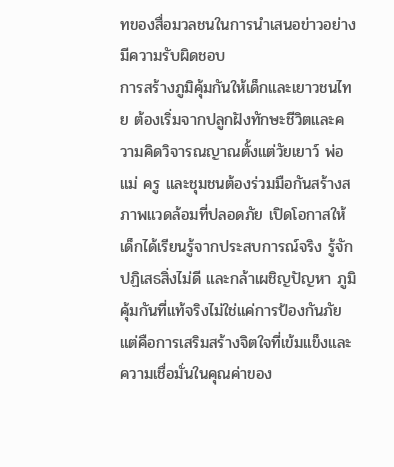ทของสื่อมวลชนในการนำเสนอข่าวอย่างมีความรับผิดชอบ
การสร้างภูมิคุ้มกันให้เด็กและเยาวชนไทย ต้องเริ่มจากปลูกฝังทักษะชีวิตและความคิดวิจารณญาณตั้งแต่วัยเยาว์ พ่อแม่ ครู และชุมชนต้องร่วมมือกันสร้างสภาพแวดล้อมที่ปลอดภัย เปิดโอกาสให้เด็กได้เรียนรู้จากประสบการณ์จริง รู้จักปฏิเสธสิ่งไม่ดี และกล้าเผชิญปัญหา ภูมิคุ้มกันที่แท้จริงไม่ใช่แค่การป้องกันภัย แต่คือการเสริมสร้างจิตใจที่เข้มแข็งและความเชื่อมั่นในคุณค่าของ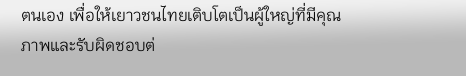ตนเอง เพื่อให้เยาวชนไทยเติบโตเป็นผู้ใหญ่ที่มีคุณภาพและรับผิดชอบต่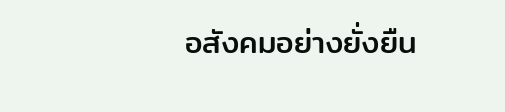อสังคมอย่างยั่งยืน